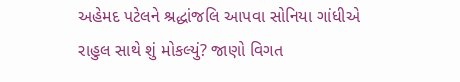અહેમદ પટેલને શ્રદ્ધાંજલિ આપવા સોનિયા ગાંધીએ રાહુલ સાથે શું મોકલ્યું? જાણો વિગત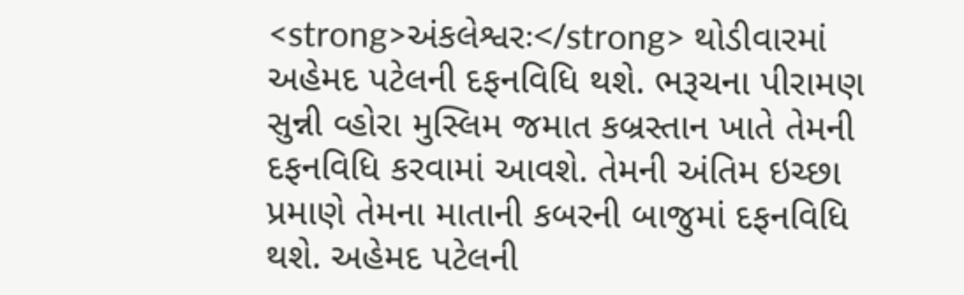<strong>અંકલેશ્વરઃ</strong> થોડીવારમાં અહેમદ પટેલની દફનવિધિ થશે. ભરૂચના પીરામણ સુન્ની વ્હોરા મુસ્લિમ જમાત કબ્રસ્તાન ખાતે તેમની દફનવિધિ કરવામાં આવશે. તેમની અંતિમ ઇચ્છા પ્રમાણે તેમના માતાની કબરની બાજુમાં દફનવિધિ થશે. અહેમદ પટેલની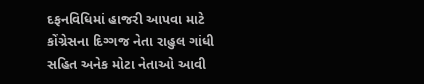દફનવિધિમાં હાજરી આપવા માટે કોંગ્રેસના દિગ્ગજ નેતા રાહુલ ગાંધી સહિત અનેક મોટા નેતાઓ આવી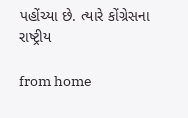પહોંચ્યા છે. ત્યારે કોંગ્રેસના રાષ્ટ્રીય

from home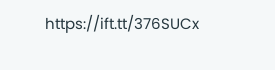https://ift.tt/376SUCx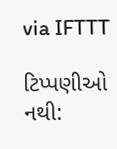via IFTTT

ટિપ્પણીઓ નથી: